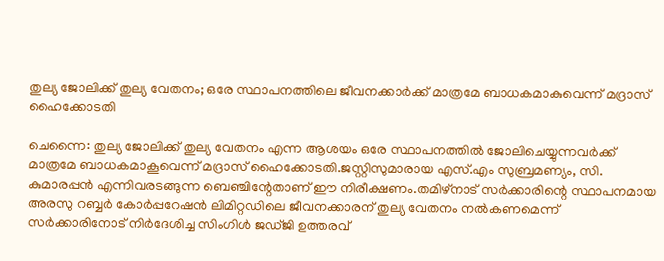തുല്യ ജോലിക്ക് തുല്യ വേതനം; ഒരേ സ്ഥാപനത്തിലെ ജീവനക്കാർക്ക് മാത്രമേ ബാധകമാകുവെന്ന് മദ്രാസ് ഹൈക്കോടതി

ചെന്നൈ: തുല്യ ജോലിക്ക് തുല്യ വേതനം എന്ന ആശയം ഒരേ സ്ഥാപനത്തിൽ ജോലിചെയ്യുന്നവർക്ക് മാത്രമേ ബാധകമാകൂവെന്ന് മദ്രാസ് ഹൈക്കോടതി.ജസ്റ്റിസുമാരായ എസ്.എം സുബ്രമണ്യം, സി. കുമാരപ്പൻ എന്നിവരടങ്ങുന്ന ബെഞ്ചിന്റേതാണ് ഈ നിരീക്ഷണം.തമിഴ്നാട് സർക്കാരിന്റെ സ്ഥാപനമായ അരസു റബ്ബർ കോർപ്പറേഷൻ ലിമിറ്റഡിലെ ജീവനക്കാരന് തുല്യ വേതനം നൽകണമെന്ന് സർക്കാരിനോട് നിർദേശിച്ച സിംഗിൾ ജഡ്ജി ഉത്തരവ്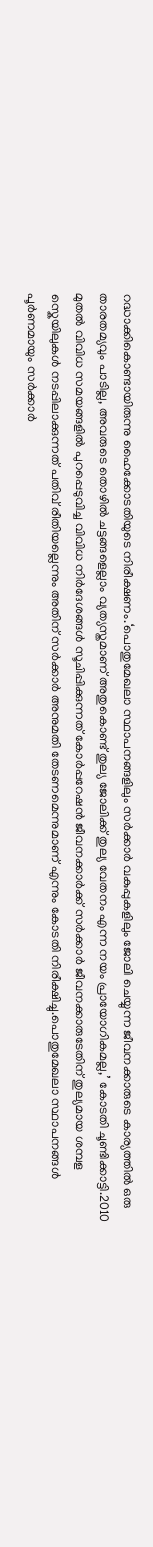റദ്ധാക്കികൊണ്ടായിരുന്നു ഹൈക്കോടതിയുടെ നിരീക്ഷണം.‘പൊതുമേഖലാ സ്ഥാപനങ്ങളിലും സർക്കാർ വകുപ്പുകളിലും ജോലി ചെയ്യുന്ന ജീവനക്കാരുടെ കാര്യത്തിൽ ഒരു താരതമ്യവും പാടില്ല, അവരുടെ തൊഴിൽ ചട്ടങ്ങളെല്ലാം വ്യത്യസ്തമാണ് അതുകൊണ്ട് തുല്യ ജോലിക്ക് തുല്യ വേതനം എന്ന നയം പ്രായോഗികമല്ല,’ കോടതി ചൂണ്ടിക്കാട്ടി.2010 മുതൽ വിവിധ സമയങ്ങളിൽ പുറപ്പെടുവിച്ച വിവിധ നിർദേശങ്ങൾ സൂചിപ്പിക്കുന്നത് കോർപ്പറേഷൻ ജീവനക്കാർക്ക് സർക്കാർ ജീവനക്കാരുടേതിന് തുല്യമായ ശമ്പള സ്കെയിലുകൾ നടപ്പിലാക്കുന്നത് പതിവ് രീതിയല്ലെന്നും അതിന് സർക്കാർ അനുമതി തേടണമെന്നുമാണ് എന്നും കോടതി നിരീക്ഷിച്ചു.പൊതുമേഖലാ സ്ഥാപനങ്ങൾ പൂർണമായും സർക്കാർ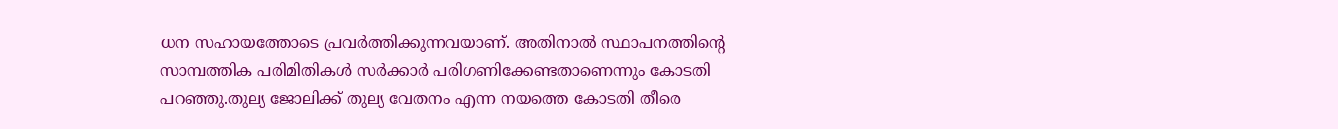ധന സഹായത്തോടെ പ്രവർത്തിക്കുന്നവയാണ്. അതിനാൽ സ്ഥാപനത്തിന്റെ സാമ്പത്തിക പരിമിതികൾ സർക്കാർ പരിഗണിക്കേണ്ടതാണെന്നും കോടതി പറഞ്ഞു.തുല്യ ജോലിക്ക് തുല്യ വേതനം എന്ന നയത്തെ കോടതി തീരെ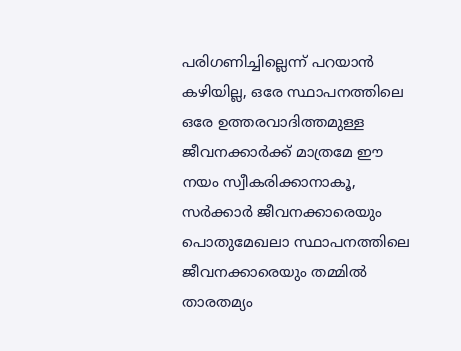പരിഗണിച്ചില്ലെന്ന് പറയാൻ കഴിയില്ല, ഒരേ സ്ഥാപനത്തിലെ ഒരേ ഉത്തരവാദിത്തമുള്ള ജീവനക്കാർക്ക് മാത്രമേ ഈ നയം സ്വീകരിക്കാനാകൂ, സർക്കാർ ജീവനക്കാരെയും പൊതുമേഖലാ സ്ഥാപനത്തിലെ ജീവനക്കാരെയും തമ്മിൽ താരതമ്യം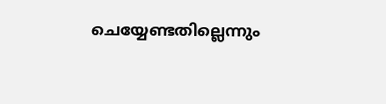ചെയ്യേണ്ടതില്ലെന്നും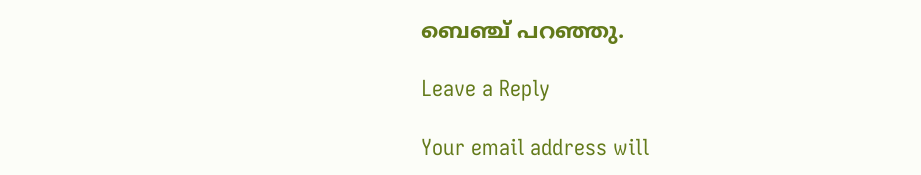ബെഞ്ച് പറഞ്ഞു.

Leave a Reply

Your email address will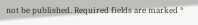not be published. Required fields are marked *